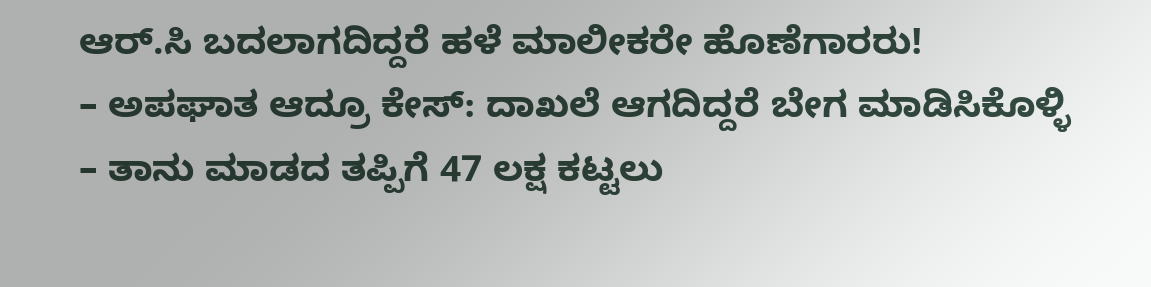ಆರ್.ಸಿ ಬದಲಾಗದಿದ್ದರೆ ಹಳೆ ಮಾಲೀಕರೇ ಹೊಣೆಗಾರರು!
– ಅಪಘಾತ ಆದ್ರೂ ಕೇಸ್: ದಾಖಲೆ ಆಗದಿದ್ದರೆ ಬೇಗ ಮಾಡಿಸಿಕೊಳ್ಳಿ
– ತಾನು ಮಾಡದ ತಪ್ಪಿಗೆ 47 ಲಕ್ಷ ಕಟ್ಟಲು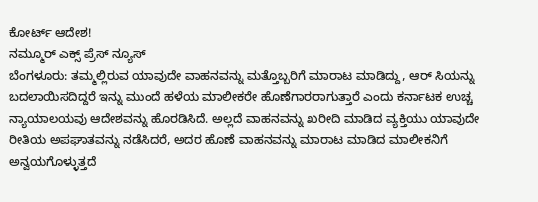ಕೋರ್ಟ್ ಆದೇಶ!
ನಮ್ಮೂರ್ ಎಕ್ಸ್ ಪ್ರೆಸ್ ನ್ಯೂಸ್
ಬೆಂಗಳೂರು: ತಮ್ಮಲ್ಲಿರುವ ಯಾವುದೇ ವಾಹನವನ್ನು ಮತ್ತೊಬ್ಬರಿಗೆ ಮಾರಾಟ ಮಾಡಿದ್ದು, ಆರ್ ಸಿಯನ್ನು ಬದಲಾಯಿಸದಿದ್ದರೆ ಇನ್ನು ಮುಂದೆ ಹಳೆಯ ಮಾಲೀಕರೇ ಹೊಣೆಗಾರರಾಗುತ್ತಾರೆ ಎಂದು ಕರ್ನಾಟಕ ಉಚ್ಚ ನ್ಯಾಯಾಲಯವು ಆದೇಶವನ್ನು ಹೊರಡಿಸಿದೆ. ಅಲ್ಲದೆ ವಾಹನವನ್ನು ಖರೀದಿ ಮಾಡಿದ ವ್ಯಕ್ತಿಯು ಯಾವುದೇ ರೀತಿಯ ಅಪಘಾತವನ್ನು ನಡೆಸಿದರೆ, ಅದರ ಹೊಣೆ ವಾಹನವನ್ನು ಮಾರಾಟ ಮಾಡಿದ ಮಾಲೀಕನಿಗೆ ಅನ್ವಯಗೊಳ್ಳುತ್ತದೆ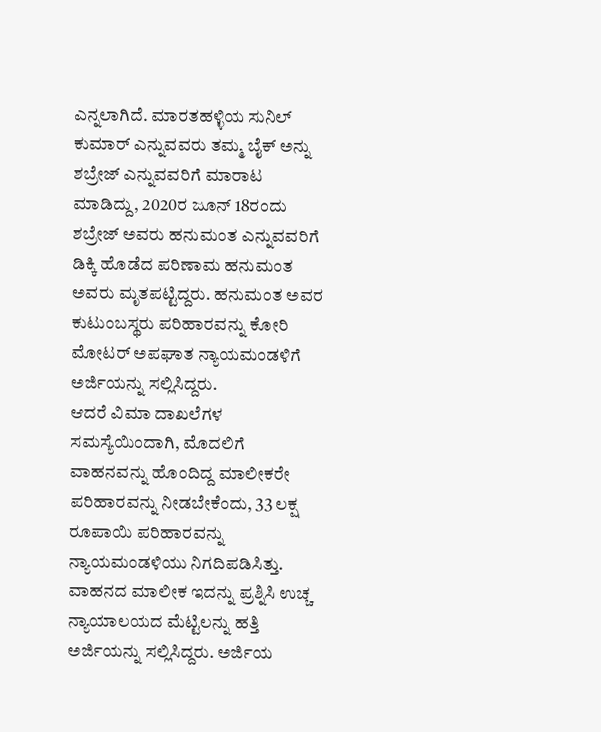ಎನ್ನಲಾಗಿದೆ. ಮಾರತಹಳ್ಳಿಯ ಸುನಿಲ್ ಕುಮಾರ್ ಎನ್ನುವವರು ತಮ್ಮ ಬೈಕ್ ಅನ್ನು ಶಬ್ರೇಜ್ ಎನ್ನುವವರಿಗೆ ಮಾರಾಟ ಮಾಡಿದ್ದು, 2020ರ ಜೂನ್ 18ರಂದು ಶಬ್ರೇಜ್ ಅವರು ಹನುಮಂತ ಎನ್ನುವವರಿಗೆ ಡಿಕ್ಕಿ ಹೊಡೆದ ಪರಿಣಾಮ ಹನುಮಂತ ಅವರು ಮೃತಪಟ್ಟಿದ್ದರು. ಹನುಮಂತ ಅವರ ಕುಟುಂಬಸ್ಥರು ಪರಿಹಾರವನ್ನು ಕೋರಿ ಮೋಟರ್ ಅಪಘಾತ ನ್ಯಾಯಮಂಡಳಿಗೆ ಅರ್ಜಿಯನ್ನು ಸಲ್ಲಿಸಿದ್ದರು.
ಆದರೆ ವಿಮಾ ದಾಖಲೆಗಳ ಸಮಸ್ಯೆಯಿಂದಾಗಿ, ಮೊದಲಿಗೆ ವಾಹನವನ್ನು ಹೊಂದಿದ್ದ ಮಾಲೀಕರೇ ಪರಿಹಾರವನ್ನು ನೀಡಬೇಕೆಂದು, 33 ಲಕ್ಷ ರೂಪಾಯಿ ಪರಿಹಾರವನ್ನು ನ್ಯಾಯಮಂಡಳಿಯು ನಿಗದಿಪಡಿಸಿತ್ತು. ವಾಹನದ ಮಾಲೀಕ ಇದನ್ನು ಪ್ರಶ್ನಿಸಿ ಉಚ್ಚ ನ್ಯಾಯಾಲಯದ ಮೆಟ್ಟಿಲನ್ನು ಹತ್ತಿ ಅರ್ಜಿಯನ್ನು ಸಲ್ಲಿಸಿದ್ದರು. ಅರ್ಜಿಯ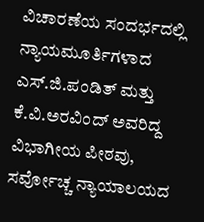ವಿಚಾರಣೆಯ ಸಂದರ್ಭದಲ್ಲಿ ನ್ಯಾಯಮೂರ್ತಿಗಳಾದ ಎಸ್.ಜಿ.ಪಂಡಿತ್ ಮತ್ತು ಕೆ.ವಿ.ಅರವಿಂದ್ ಅವರಿದ್ದ ವಿಭಾಗೀಯ ಪೀಠವು, ಸರ್ವೋಚ್ಚ ನ್ಯಾಯಾಲಯದ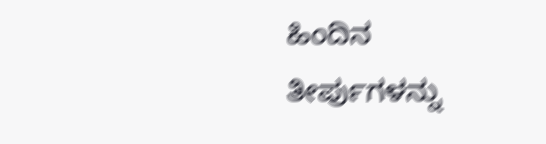ಹಿಂದಿನ ತೀರ್ಪುಗಳನ್ನು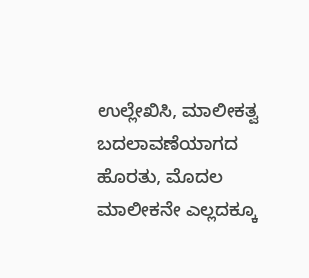ಉಲ್ಲೇಖಿಸಿ, ಮಾಲೀಕತ್ವ ಬದಲಾವಣೆಯಾಗದ ಹೊರತು, ಮೊದಲ ಮಾಲೀಕನೇ ಎಲ್ಲದಕ್ಕೂ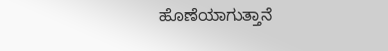ಹೊಣೆಯಾಗುತ್ತಾನೆ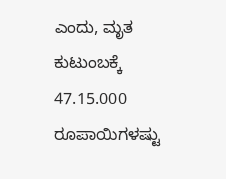ಎಂದು, ಮೃತ ಕುಟುಂಬಕ್ಕೆ 47.15.000 ರೂಪಾಯಿಗಳಷ್ಟು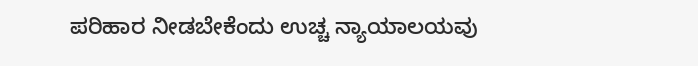ಪರಿಹಾರ ನೀಡಬೇಕೆಂದು ಉಚ್ಚ ನ್ಯಾಯಾಲಯವು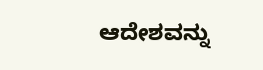ಆದೇಶವನ್ನು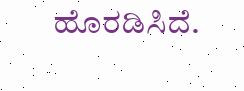ಹೊರಡಿಸಿದೆ.